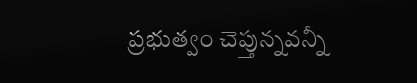ప్రభుత్వం చెప్తున్నవన్నీ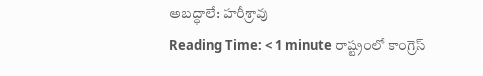అబద్ధాలే: హరీశ్రావు
Reading Time: < 1 minute రాష్ట్రంలో కాంగ్రెస్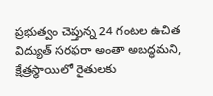ప్రభుత్వం చెప్తున్న 24 గంటల ఉచిత విద్యుత్ సరఫరా అంతా అబద్ధమని, క్షేత్రస్థాయిలో రైతులకు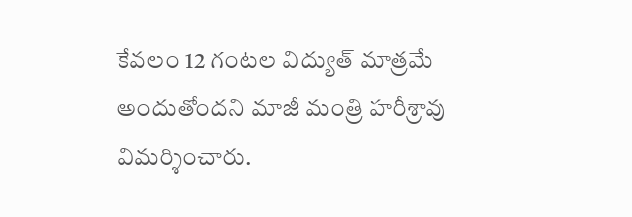కేవలం 12 గంటల విద్యుత్ మాత్రమే అందుతోందని మాజీ మంత్రి హరీశ్రావు విమర్శించారు.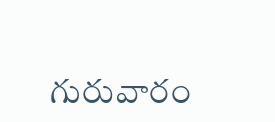గురువారం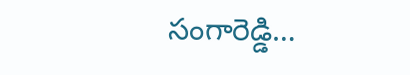సంగారెడ్డి…